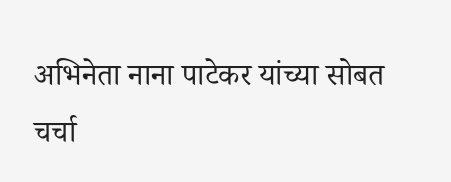अभिनेता नाना पाटेकर यांच्या सोबत चर्चा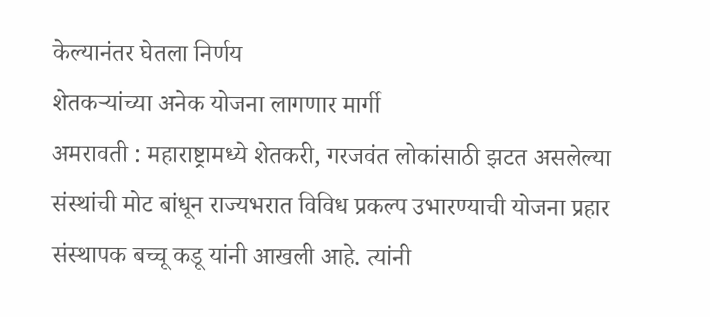केल्यानंतर घेतला निर्णय
शेतकऱ्यांच्या अनेक योजना लागणार मार्गी
अमरावती : महाराष्ट्रामध्ये शेतकरी, गरजवंत लोकांसाठी झटत असलेल्या संस्थांची मोट बांधून राज्यभरात विविध प्रकल्प उभारण्याची योजना प्रहार संस्थापक बच्चू कडू यांनी आखली आहे. त्यांनी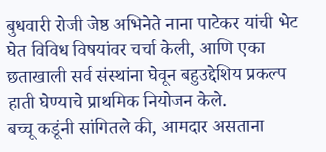बुधवारी रोजी जेष्ठ अभिनेते नाना पाटेकर यांची भेट घेत विविध विषयांवर चर्चा केली, आणि एका छताखाली सर्व संस्थांना घेवून बहुउद्देशिय प्रकल्प हाती घेण्याचे प्राथमिक नियोजन केले.
बच्चू कडूंनी सांगितले की, आमदार असताना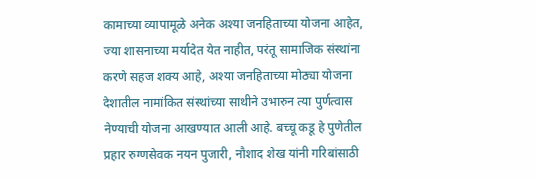कामाच्या व्यापामूळे अनेक अश्या जनहिताच्या योजना आहेत, ज्या शासनाच्या मर्यादेत येत नाहीत, परंतू सामाजिक संस्थांना करणे सहज शक्य आहे, अश्या जनहिताच्या मोठ्या योजना देशातील नामांकित संस्थांच्या साथीने उभारुन त्या पुर्णत्वास नेण्याची योजना आखण्यात आली आहे. बच्चू कडू हे पुणेतील प्रहार रुग्णसेवक नयन पुजारी, नौशाद शेख यांनी गरिबांसाठी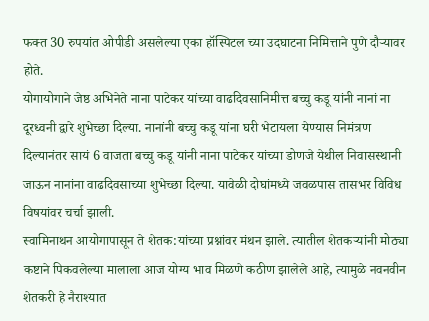फक्त 30 रुपयांत ओपीडी असलेल्या एका हॉस्पिटल च्या उदघाटना निमित्ताने पुणे दौऱ्यावर होते.
योगायोगाने जेष्ठ अभिनेते नाना पाटेकर यांच्या वाढदिवसानिमीत्त बच्चु कडू यांनी नानां ना दूरध्वनी द्वारे शुभेच्छा दिल्या. नानांनी बच्चु कडू यांना घरी भेटायला येण्यास निमंत्रण दिल्यानंतर सायं 6 वाजता बच्चु कडू यांनी नाना पाटेकर यांच्या डोणजे येथील निवासस्थानी जाऊन नानांना वाढदिवसाच्या शुभेच्छा दिल्या. यावेळी दोघांमध्ये जवळपास तासभर विविध विषयांवर चर्चा झाली.
स्वामिनाथन आयोगापासून ते शेतक:यांच्या प्रश्नांवर मंथन झाले. त्यातील शेतकऱ्यांनी मोठ्या कष्टाने पिकवलेल्या मालाला आज योग्य भाव मिळणे कठीण झालेले आहे, त्यामुळे नवनवीन शेतकरी हे नैराश्यात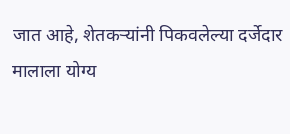जात आहे, शेतकऱ्यांनी पिकवलेल्या दर्जेदार मालाला योग्य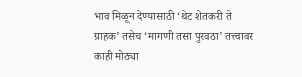भाव मिळून देण्यासाठी ‘थेट शेतकरी ते ग्राहक’ तसेच ‘मागणी तसा पुरवठा’ तत्त्वावर काही मोठ्या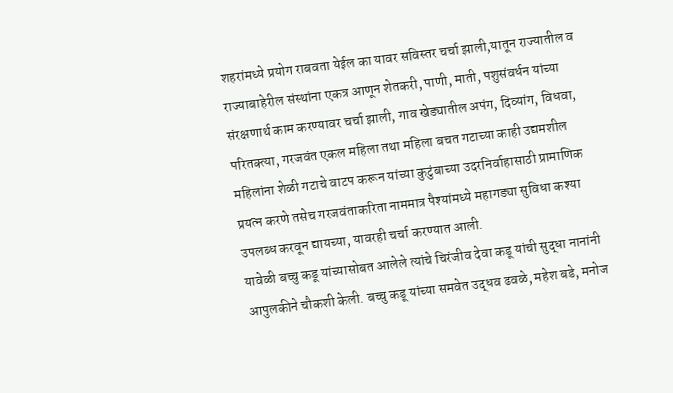शहरांमध्ये प्रयोग राबवता येईल का यावर सविस्तर चर्चा झाली,यातून राज्यातील व राज्याबाहेरील संस्थांना एकत्र आणून शेतकरी, पाणी, माती, पशुसंवर्धन यांच्या संरक्षणार्थ काम करण्यावर चर्चा झाली, गाव खेड्यातील अपंग, दिव्यांग, विधवा, परितक्त्या, गरजवंत एकल महिला तथा महिला बचत गटाच्या काही उद्यमशील महिलांना शेळी गटाचे वाटप करून यांच्या कुटुंबाच्या उदरनिर्वाहासाठी प्रामाणिक प्रयत्न करणे तसेच गरजवंताकरिता नाममात्र पैश्यांमध्ये महागड्या सुविधा कश्या उपलब्ध करवून द्यायच्या, यावरही चर्चा करण्यात आली.
यावेळी बच्चु कडू यांच्यासोबत आलेले त्यांचे चिरंजीव देवा कडू यांची सुद्धा नानांनी आपुलकीने चौकशी केली. बच्चु कडू यांच्या समवेत उद्धव ढवळे, महेश बडे, मनोज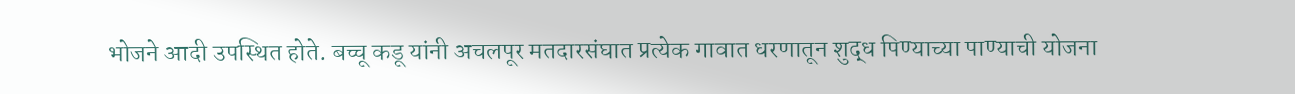भोजने आदी उपस्थित होते. बच्चू कडू यांनी अचलपूर मतदारसंघात प्रत्येक गावात धरणातून शुद्ध पिण्याच्या पाण्याची योजना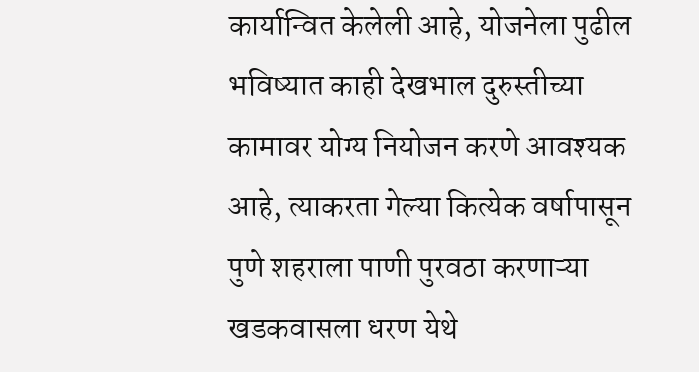कार्यान्वित केलेली आहे, योजनेला पुढील भविष्यात काही देखभाल दुरुस्तीच्या कामावर योग्य नियोजन करणे आवश्यक आहे, त्याकरता गेल्या कित्येक वर्षापासून पुणे शहराला पाणी पुरवठा करणाऱ्या खडकवासला धरण येथे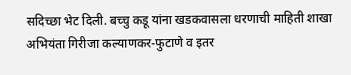सदिच्छा भेट दिली. बच्चु कडू यांना खडकवासला धरणाची माहिती शाखा अभियंता गिरीजा कल्याणकर-फुटाणे व इतर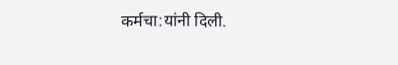कर्मचा:यांनी दिली.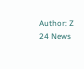Author: Z 24 News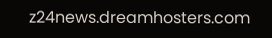z24news.dreamhosters.com